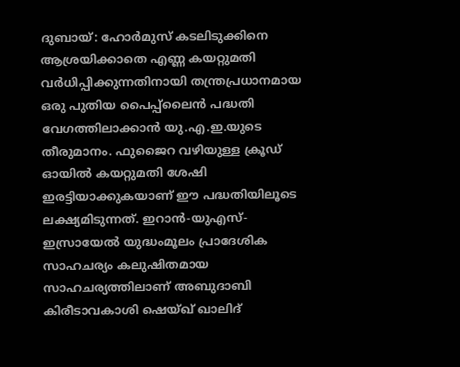ദുബായ്: ഹോർമുസ് കടലിടുക്കിനെ ആശ്രയിക്കാതെ എണ്ണ കയറ്റുമതി വർധിപ്പിക്കുന്നതിനായി തന്ത്രപ്രധാനമായ ഒരു പുതിയ പൈപ്പ്ലൈൻ പദ്ധതി വേഗത്തിലാക്കാൻ യു.എ.ഇ.യുടെ തീരുമാനം. ഫുജൈറ വഴിയുള്ള ക്രൂഡ് ഓയിൽ കയറ്റുമതി ശേഷി ഇരട്ടിയാക്കുകയാണ് ഈ പദ്ധതിയിലൂടെ ലക്ഷ്യമിടുന്നത്. ഇറാൻ-യുഎസ്-ഇസ്രായേൽ യുദ്ധംമൂലം പ്രാദേശിക സാഹചര്യം കലുഷിതമായ സാഹചര്യത്തിലാണ് അബുദാബി കിരീടാവകാശി ഷെയ്ഖ് ഖാലിദ്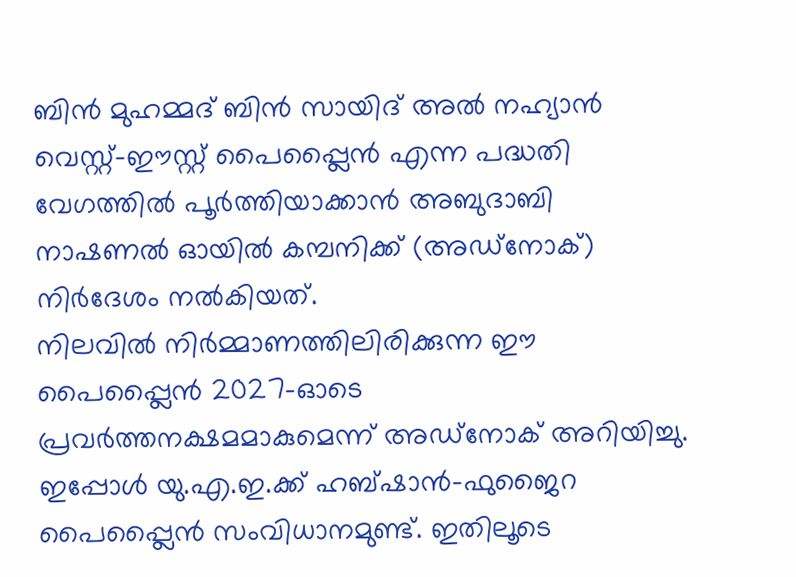ബിൻ മുഹമ്മദ് ബിൻ സായിദ് അൽ നഹ്യാൻ വെസ്റ്റ്-ഈസ്റ്റ് പൈപ്പ്ലൈൻ എന്ന പദ്ധതി വേഗത്തിൽ പൂർത്തിയാക്കാൻ അബുദാബി നാഷണൽ ഓയിൽ കമ്പനിക്ക് (അഡ്നോക്) നിർദേശം നൽകിയത്.
നിലവിൽ നിർമ്മാണത്തിലിരിക്കുന്ന ഈ പൈപ്പ്ലൈൻ 2027-ഓടെ പ്രവർത്തനക്ഷമമാകുമെന്ന് അഡ്നോക് അറിയിച്ചു. ഇപ്പോൾ യു.എ.ഇ.ക്ക് ഹബ്ഷാൻ-ഫുജൈറ പൈപ്പ്ലൈൻ സംവിധാനമുണ്ട്. ഇതിലൂടെ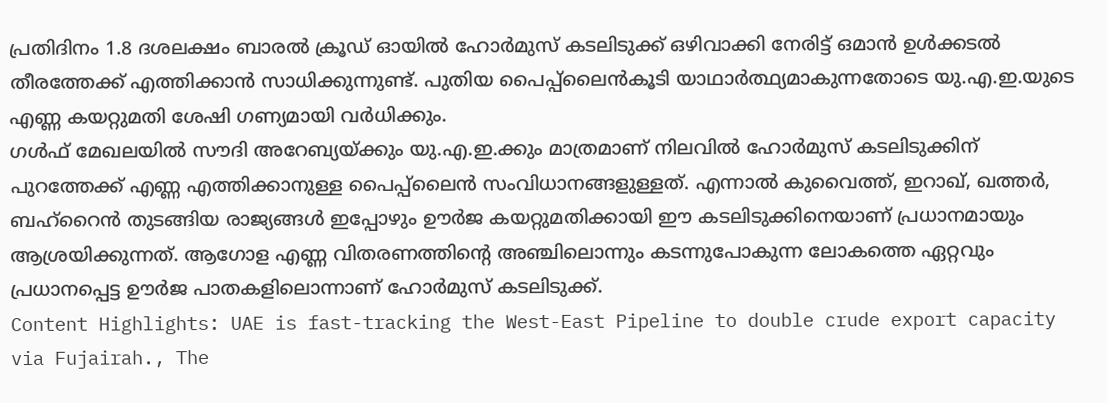പ്രതിദിനം 1.8 ദശലക്ഷം ബാരൽ ക്രൂഡ് ഓയിൽ ഹോർമുസ് കടലിടുക്ക് ഒഴിവാക്കി നേരിട്ട് ഒമാൻ ഉൾക്കടൽ തീരത്തേക്ക് എത്തിക്കാൻ സാധിക്കുന്നുണ്ട്. പുതിയ പൈപ്പ്ലൈൻകൂടി യാഥാർത്ഥ്യമാകുന്നതോടെ യു.എ.ഇ.യുടെ എണ്ണ കയറ്റുമതി ശേഷി ഗണ്യമായി വർധിക്കും.
ഗൾഫ് മേഖലയിൽ സൗദി അറേബ്യയ്ക്കും യു.എ.ഇ.ക്കും മാത്രമാണ് നിലവിൽ ഹോർമുസ് കടലിടുക്കിന് പുറത്തേക്ക് എണ്ണ എത്തിക്കാനുള്ള പൈപ്പ്ലൈൻ സംവിധാനങ്ങളുള്ളത്. എന്നാൽ കുവൈത്ത്, ഇറാഖ്, ഖത്തർ, ബഹ്റൈൻ തുടങ്ങിയ രാജ്യങ്ങൾ ഇപ്പോഴും ഊർജ കയറ്റുമതിക്കായി ഈ കടലിടുക്കിനെയാണ് പ്രധാനമായും ആശ്രയിക്കുന്നത്. ആഗോള എണ്ണ വിതരണത്തിന്റെ അഞ്ചിലൊന്നും കടന്നുപോകുന്ന ലോകത്തെ ഏറ്റവും പ്രധാനപ്പെട്ട ഊർജ പാതകളിലൊന്നാണ് ഹോർമുസ് കടലിടുക്ക്.
Content Highlights: UAE is fast-tracking the West-East Pipeline to double crude export capacity via Fujairah., The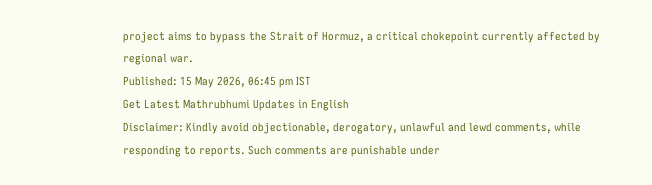project aims to bypass the Strait of Hormuz, a critical chokepoint currently affected by regional war.
Published: 15 May 2026, 06:45 pm IST
Get Latest Mathrubhumi Updates in English
Disclaimer: Kindly avoid objectionable, derogatory, unlawful and lewd comments, while responding to reports. Such comments are punishable under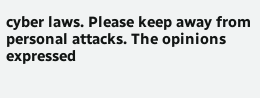cyber laws. Please keep away from personal attacks. The opinions expressed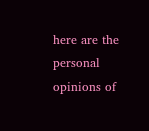here are the personal opinions of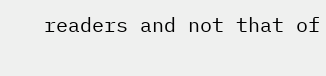readers and not that of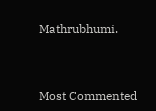Mathrubhumi.



Most Commented